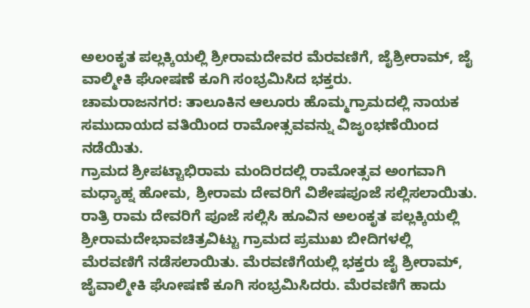ಅಲಂಕೃತ ಪಲ್ಲಕ್ಕಿಯಲ್ಲಿ ಶ್ರೀರಾಮದೇವರ ಮೆರವಣಿಗೆ, ಜೈಶ್ರೀರಾಮ್, ಜೈ ವಾಲ್ಮೀಕಿ ಘೋಷಣೆ ಕೂಗಿ ಸಂಭ್ರಮಿಸಿದ ಭಕ್ತರು.
ಚಾಮರಾಜನಗರ: ತಾಲೂಕಿನ ಆಲೂರು ಹೊಮ್ಮಗ್ರಾಮದಲ್ಲಿ ನಾಯಕ ಸಮುದಾಯದ ವತಿಯಿಂದ ರಾಮೋತ್ಸವವನ್ನು ವಿಜೃಂಭಣೆಯಿಂದ ನಡೆಯಿತು.
ಗ್ರಾಮದ ಶ್ರೀಪಟ್ಟಾಭಿರಾಮ ಮಂದಿರದಲ್ಲಿ ರಾಮೋತ್ಸವ ಅಂಗವಾಗಿ ಮಧ್ಯಾಹ್ನ ಹೋಮ, ಶ್ರೀರಾಮ ದೇವರಿಗೆ ವಿಶೇಷಪೂಜೆ ಸಲ್ಲಿಸಲಾಯಿತು.
ರಾತ್ರಿ ರಾಮ ದೇವರಿಗೆ ಪೂಜೆ ಸಲ್ಲಿಸಿ ಹೂವಿನ ಅಲಂಕೃತ ಪಲ್ಲಕ್ಕಿಯಲ್ಲಿ ಶ್ರೀರಾಮದೇಭಾವಚಿತ್ರವಿಟ್ಟು ಗ್ರಾಮದ ಪ್ರಮುಖ ಬೀದಿಗಳಲ್ಲಿ ಮೆರವಣಿಗೆ ನಡೆಸಲಾಯಿತು. ಮೆರವಣಿಗೆಯಲ್ಲಿ ಭಕ್ತರು ಜೈ ಶ್ರೀರಾಮ್, ಜೈವಾಲ್ಮೀಕಿ ಘೋಷಣೆ ಕೂಗಿ ಸಂಭ್ರಮಿಸಿದರು. ಮೆರವಣಿಗೆ ಹಾದು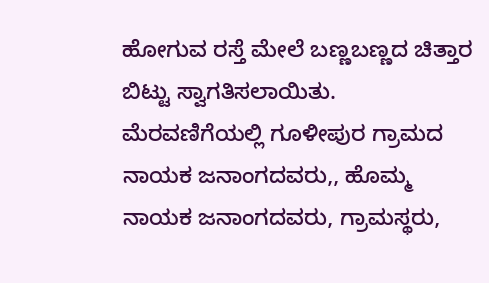ಹೋಗುವ ರಸ್ತೆ ಮೇಲೆ ಬಣ್ಣಬಣ್ಣದ ಚಿತ್ತಾರ ಬಿಟ್ಟು ಸ್ವಾಗತಿಸಲಾಯಿತು. ಮೆರವಣಿಗೆಯಲ್ಲಿ ಗೂಳೀಪುರ ಗ್ರಾಮದ ನಾಯಕ ಜನಾಂಗದವರು,, ಹೊಮ್ಮ ನಾಯಕ ಜನಾಂಗದವರು, ಗ್ರಾಮಸ್ಥರು,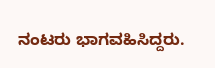ನಂಟರು ಭಾಗವಹಿಸಿದ್ದರು.